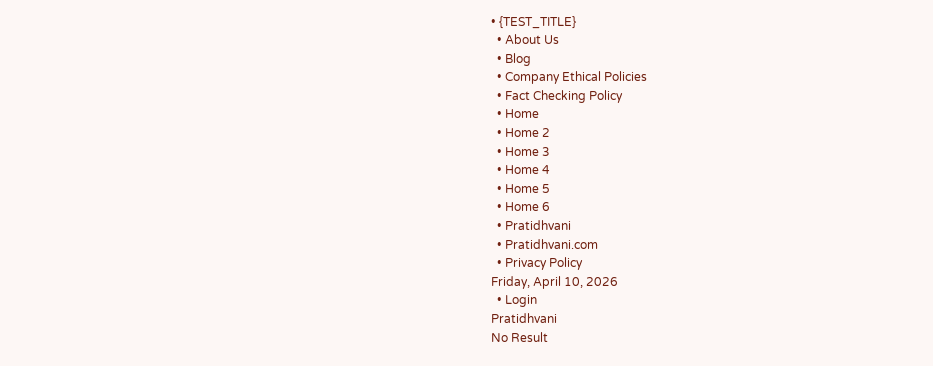• {TEST_TITLE}
  • About Us
  • Blog
  • Company Ethical Policies
  • Fact Checking Policy
  • Home
  • Home 2
  • Home 3
  • Home 4
  • Home 5
  • Home 6
  • Pratidhvani
  • Pratidhvani.com
  • Privacy Policy
Friday, April 10, 2026
  • Login
Pratidhvani
No Result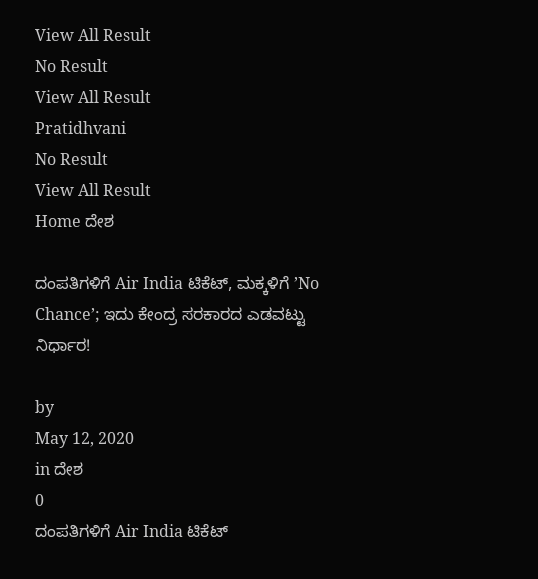View All Result
No Result
View All Result
Pratidhvani
No Result
View All Result
Home ದೇಶ

ದಂಪತಿಗಳಿಗೆ Air India ಟಿಕೆಟ್, ಮಕ್ಕಳಿಗೆ ʼNo Chanceʼ; ಇದು ಕೇಂದ್ರ ಸರಕಾರದ ಎಡವಟ್ಟು ನಿರ್ಧಾರ!

by
May 12, 2020
in ದೇಶ
0
ದಂಪತಿಗಳಿಗೆ Air India ಟಿಕೆಟ್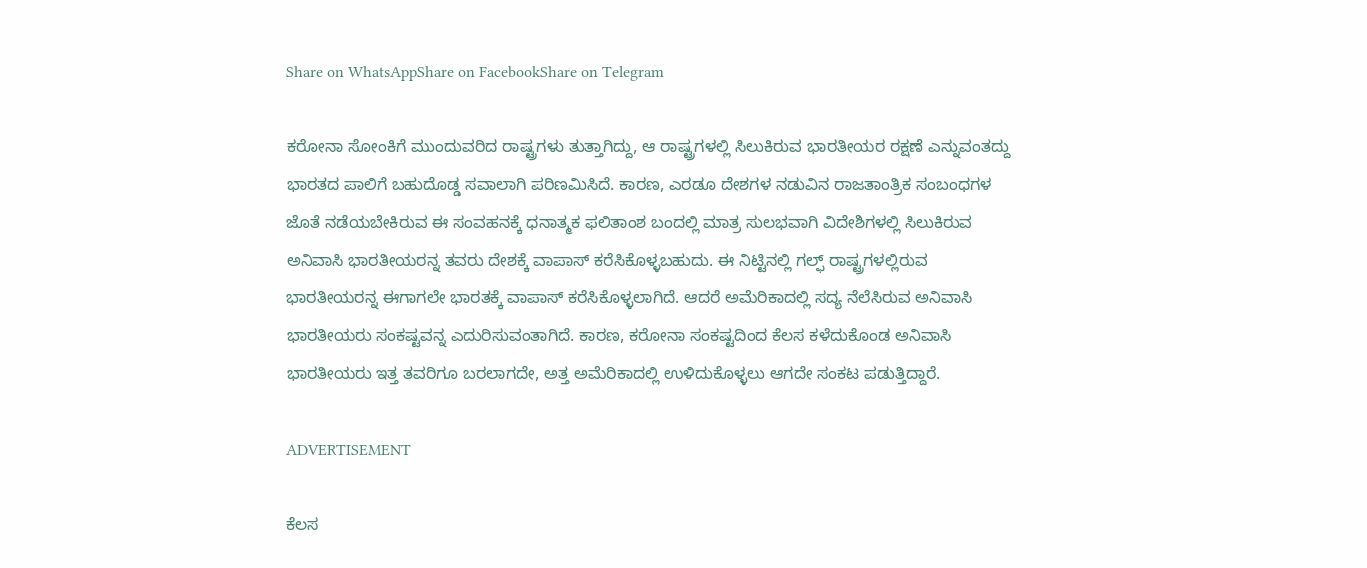Share on WhatsAppShare on FacebookShare on Telegram

ಕರೋನಾ ಸೋಂಕಿಗೆ ಮುಂದುವರಿದ ರಾಷ್ಟ್ರಗಳು ತುತ್ತಾಗಿದ್ದು, ಆ ರಾಷ್ಟ್ರಗಳಲ್ಲಿ ಸಿಲುಕಿರುವ ಭಾರತೀಯರ ರಕ್ಷಣೆ ಎನ್ನುವಂತದ್ದು ಭಾರತದ ಪಾಲಿಗೆ ಬಹುದೊಡ್ಡ ಸವಾಲಾಗಿ ಪರಿಣಮಿಸಿದೆ. ಕಾರಣ, ಎರಡೂ ದೇಶಗಳ ನಡುವಿನ ರಾಜತಾಂತ್ರಿಕ ಸಂಬಂಧಗಳ ಜೊತೆ ನಡೆಯಬೇಕಿರುವ ಈ ಸಂವಹನಕ್ಕೆ ಧನಾತ್ಮಕ ಫಲಿತಾಂಶ ಬಂದಲ್ಲಿ ಮಾತ್ರ ಸುಲಭವಾಗಿ ವಿದೇಶಿಗಳಲ್ಲಿ ಸಿಲುಕಿರುವ ಅನಿವಾಸಿ ಭಾರತೀಯರನ್ನ ತವರು ದೇಶಕ್ಕೆ ವಾಪಾಸ್‌ ಕರೆಸಿಕೊಳ್ಳಬಹುದು. ಈ ನಿಟ್ಟಿನಲ್ಲಿ ಗಲ್ಫ್‌ ರಾಷ್ಟ್ರಗಳಲ್ಲಿರುವ ಭಾರತೀಯರನ್ನ ಈಗಾಗಲೇ ಭಾರತಕ್ಕೆ ವಾಪಾಸ್‌ ಕರೆಸಿಕೊಳ್ಳಲಾಗಿದೆ. ಆದರೆ ಅಮೆರಿಕಾದಲ್ಲಿ ಸದ್ಯ ನೆಲೆಸಿರುವ ಅನಿವಾಸಿ ಭಾರತೀಯರು ಸಂಕಷ್ಟವನ್ನ ಎದುರಿಸುವಂತಾಗಿದೆ. ಕಾರಣ, ಕರೋನಾ ಸಂಕಷ್ಟದಿಂದ ಕೆಲಸ ಕಳೆದುಕೊಂಡ ಅನಿವಾಸಿ ಭಾರತೀಯರು ಇತ್ತ ತವರಿಗೂ ಬರಲಾಗದೇ, ಅತ್ತ ಅಮೆರಿಕಾದಲ್ಲಿ ಉಳಿದುಕೊಳ್ಳಲು ಆಗದೇ ಸಂಕಟ ಪಡುತ್ತಿದ್ದಾರೆ.

ADVERTISEMENT

ಕೆಲಸ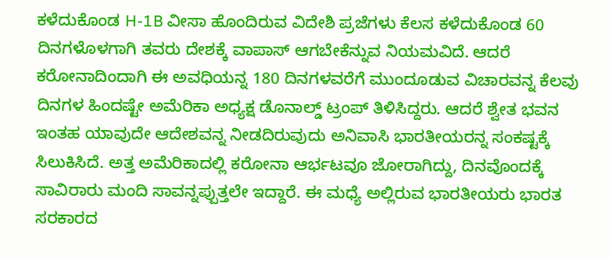ಕಳೆದುಕೊಂಡ H-1B ವೀಸಾ ಹೊಂದಿರುವ ವಿದೇಶಿ ಪ್ರಜೆಗಳು ಕೆಲಸ ಕಳೆದುಕೊಂಡ 60 ದಿನಗಳೊಳಗಾಗಿ ತವರು ದೇಶಕ್ಕೆ ವಾಪಾಸ್‌ ಆಗಬೇಕೆನ್ನುವ ನಿಯಮವಿದೆ. ಆದರೆ ಕರೋನಾದಿಂದಾಗಿ ಈ ಅವಧಿಯನ್ನ 180 ದಿನಗಳವರೆಗೆ ಮುಂದೂಡುವ ವಿಚಾರವನ್ನ ಕೆಲವು ದಿನಗಳ ಹಿಂದಷ್ಟೇ ಅಮೆರಿಕಾ ಅಧ್ಯಕ್ಷ ಡೊನಾಲ್ಡ್‌ ಟ್ರಂಪ್ ತಿಳಿಸಿದ್ದರು. ಆದರೆ ಶ್ವೇತ ಭವನ ಇಂತಹ ಯಾವುದೇ ಆದೇಶವನ್ನ ನೀಡದಿರುವುದು ಅನಿವಾಸಿ ಭಾರತೀಯರನ್ನ ಸಂಕಷ್ಟಕ್ಕೆ ಸಿಲುಕಿಸಿದೆ. ಅತ್ತ ಅಮೆರಿಕಾದಲ್ಲಿ ಕರೋನಾ ಆರ್ಭಟವೂ ಜೋರಾಗಿದ್ದು, ದಿನವೊಂದಕ್ಕೆ ಸಾವಿರಾರು ಮಂದಿ ಸಾವನ್ನಪ್ಪುತ್ತಲೇ ಇದ್ದಾರೆ. ಈ ಮಧ್ಯೆ ಅಲ್ಲಿರುವ ಭಾರತೀಯರು ಭಾರತ ಸರಕಾರದ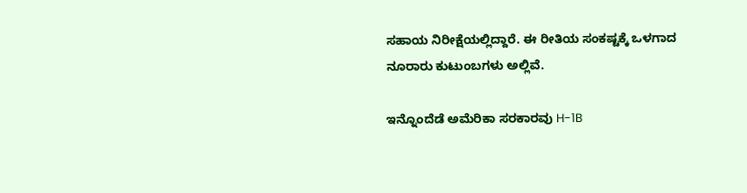ಸಹಾಯ ನಿರೀಕ್ಷೆಯಲ್ಲಿದ್ದಾರೆ. ಈ ರೀತಿಯ ಸಂಕಷ್ಟಕ್ಕೆ ಒಳಗಾದ ನೂರಾರು ಕುಟುಂಬಗಳು ಅಲ್ಲಿವೆ.

ಇನ್ನೊಂದೆಡೆ ಅಮೆರಿಕಾ ಸರಕಾರವು H-1B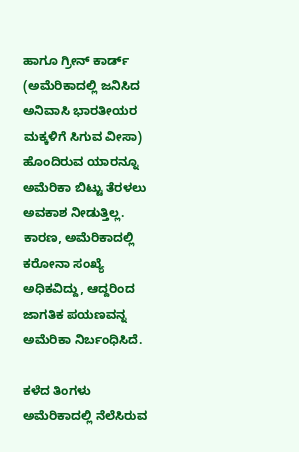ಹಾಗೂ ಗ್ರೀನ್‌ ಕಾರ್ಡ್‌ (ಅಮೆರಿಕಾದಲ್ಲಿ ಜನಿಸಿದ ಅನಿವಾಸಿ ಭಾರತೀಯರ ಮಕ್ಕಳಿಗೆ ಸಿಗುವ ವೀಸಾ) ಹೊಂದಿರುವ ಯಾರನ್ನೂ ಅಮೆರಿಕಾ ಬಿಟ್ಟು ತೆರಳಲು ಅವಕಾಶ ನೀಡುತ್ತಿಲ್ಲ. ಕಾರಣ, ಅಮೆರಿಕಾದಲ್ಲಿ ಕರೋನಾ ಸಂಖ್ಯೆ ಅಧಿಕವಿದ್ದು, ಆದ್ದರಿಂದ ಜಾಗತಿಕ ಪಯಣವನ್ನ ಅಮೆರಿಕಾ ನಿರ್ಬಂಧಿಸಿದೆ.

ಕಳೆದ ತಿಂಗಳು ಅಮೆರಿಕಾದಲ್ಲಿ ನೆಲೆಸಿರುವ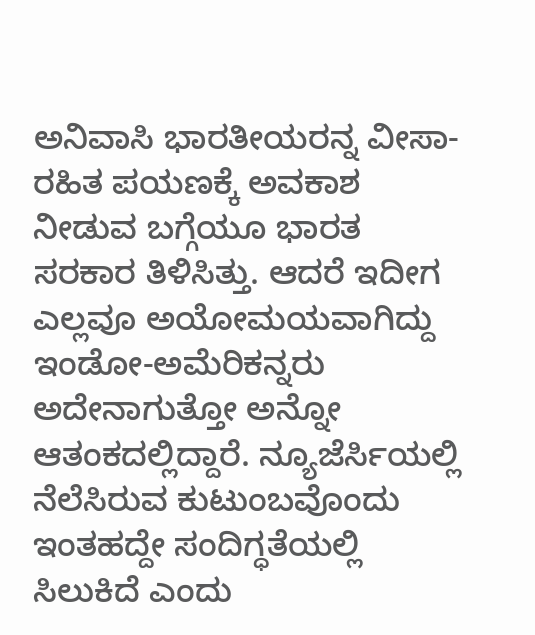ಅನಿವಾಸಿ ಭಾರತೀಯರನ್ನ ವೀಸಾ-ರಹಿತ ಪಯಣಕ್ಕೆ ಅವಕಾಶ ನೀಡುವ ಬಗ್ಗೆಯೂ ಭಾರತ ಸರಕಾರ ತಿಳಿಸಿತ್ತು. ಆದರೆ ಇದೀಗ ಎಲ್ಲವೂ ಅಯೋಮಯವಾಗಿದ್ದು ಇಂಡೋ-ಅಮೆರಿಕನ್ನರು ಅದೇನಾಗುತ್ತೋ ಅನ್ನೋ ಆತಂಕದಲ್ಲಿದ್ದಾರೆ. ನ್ಯೂಜೆರ್ಸಿಯಲ್ಲಿ ನೆಲೆಸಿರುವ ಕುಟುಂಬವೊಂದು ಇಂತಹದ್ದೇ ಸಂದಿಗ್ಧತೆಯಲ್ಲಿ ಸಿಲುಕಿದೆ ಎಂದು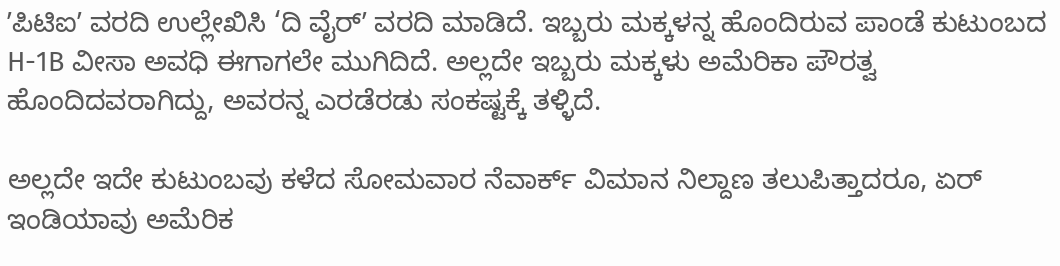ʼಪಿಟಿಐʼ ವರದಿ ಉಲ್ಲೇಖಿಸಿ ‘ದಿ ವೈರ್‌ʼ ವರದಿ ಮಾಡಿದೆ. ಇಬ್ಬರು ಮಕ್ಕಳನ್ನ ಹೊಂದಿರುವ ಪಾಂಡೆ ಕುಟುಂಬದ H-1B ವೀಸಾ ಅವಧಿ ಈಗಾಗಲೇ ಮುಗಿದಿದೆ. ಅಲ್ಲದೇ ಇಬ್ಬರು ಮಕ್ಕಳು ಅಮೆರಿಕಾ ಪೌರತ್ವ ಹೊಂದಿದವರಾಗಿದ್ದು, ಅವರನ್ನ ಎರಡೆರಡು ಸಂಕಷ್ಟಕ್ಕೆ ತಳ್ಳಿದೆ.

ಅಲ್ಲದೇ ಇದೇ ಕುಟುಂಬವು ಕಳೆದ ಸೋಮವಾರ ನೆವಾರ್ಕ್‌ ವಿಮಾನ ನಿಲ್ದಾಣ ತಲುಪಿತ್ತಾದರೂ, ಏರ್‌ ಇಂಡಿಯಾವು ಅಮೆರಿಕ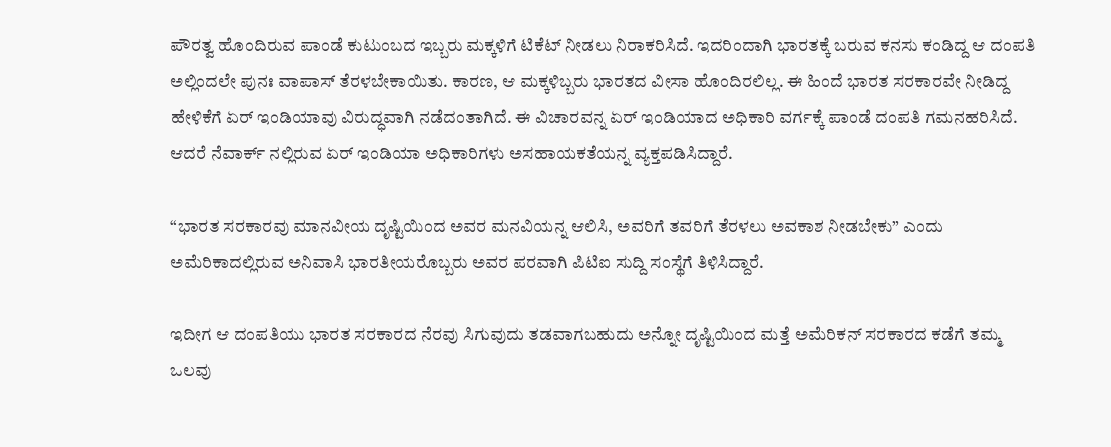ಪೌರತ್ವ ಹೊಂದಿರುವ ಪಾಂಡೆ ಕುಟುಂಬದ ಇಬ್ಬರು ಮಕ್ಕಳಿಗೆ ಟಿಕೆಟ್‌ ನೀಡಲು ನಿರಾಕರಿಸಿದೆ. ಇದರಿಂದಾಗಿ ಭಾರತಕ್ಕೆ ಬರುವ ಕನಸು ಕಂಡಿದ್ದ ಆ ದಂಪತಿ ಅಲ್ಲಿಂದಲೇ ಪುನಃ ವಾಪಾಸ್‌ ತೆರಳಬೇಕಾಯಿತು. ಕಾರಣ, ಆ ಮಕ್ಕಳಿಬ್ಬರು ಭಾರತದ ವೀಸಾ ಹೊಂದಿರಲಿಲ್ಲ. ಈ ಹಿಂದೆ ಭಾರತ ಸರಕಾರವೇ ನೀಡಿದ್ದ ಹೇಳಿಕೆಗೆ ಏರ್‌ ಇಂಡಿಯಾವು ವಿರುದ್ಧವಾಗಿ ನಡೆದಂತಾಗಿದೆ. ಈ ವಿಚಾರವನ್ನ ಏರ್‌ ಇಂಡಿಯಾದ ಅಧಿಕಾರಿ ವರ್ಗಕ್ಕೆ ಪಾಂಡೆ ದಂಪತಿ ಗಮನಹರಿಸಿದೆ. ಆದರೆ ನೆವಾರ್ಕ್‌ ನಲ್ಲಿರುವ ಏರ್‌ ಇಂಡಿಯಾ ಅಧಿಕಾರಿಗಳು ಅಸಹಾಯಕತೆಯನ್ನ ವ್ಯಕ್ತಪಡಿಸಿದ್ದಾರೆ.

“ಭಾರತ ಸರಕಾರವು ಮಾನವೀಯ ದೃಷ್ಟಿಯಿಂದ ಅವರ ಮನವಿಯನ್ನ ಆಲಿಸಿ, ಅವರಿಗೆ ತವರಿಗೆ ತೆರಳಲು ಅವಕಾಶ ನೀಡಬೇಕು” ಎಂದು ಅಮೆರಿಕಾದಲ್ಲಿರುವ ಅನಿವಾಸಿ ಭಾರತೀಯರೊಬ್ಬರು ಅವರ ಪರವಾಗಿ ಪಿಟಿಐ ಸುದ್ದಿ ಸಂಸ್ಥೆಗೆ ತಿಳಿಸಿದ್ದಾರೆ.

ಇದೀಗ ಆ ದಂಪತಿಯು ಭಾರತ ಸರಕಾರದ ನೆರವು ಸಿಗುವುದು ತಡವಾಗಬಹುದು ಅನ್ನೋ ದೃಷ್ಟಿಯಿಂದ ಮತ್ತೆ ಅಮೆರಿಕನ್‌ ಸರಕಾರದ ಕಡೆಗೆ ತಮ್ಮ ಒಲವು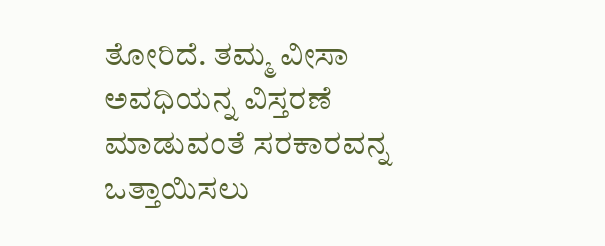ತೋರಿದೆ. ತಮ್ಮ ವೀಸಾ ಅವಧಿಯನ್ನ ವಿಸ್ತರಣೆ ಮಾಡುವಂತೆ ಸರಕಾರವನ್ನ ಒತ್ತಾಯಿಸಲು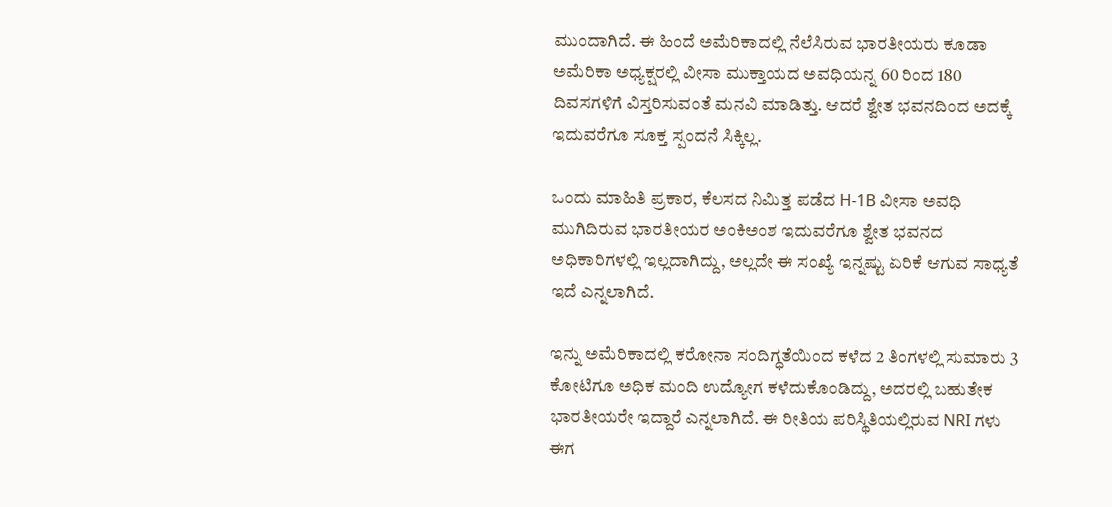ಮುಂದಾಗಿದೆ. ಈ ಹಿಂದೆ ಅಮೆರಿಕಾದಲ್ಲಿ ನೆಲೆಸಿರುವ ಭಾರತೀಯರು ಕೂಡಾ ಅಮೆರಿಕಾ ಅಧ್ಯಕ್ಷರಲ್ಲಿ ವೀಸಾ ಮುಕ್ತಾಯದ ಅವಧಿಯನ್ನ 60 ರಿಂದ 180 ದಿವಸಗಳಿಗೆ ವಿಸ್ತರಿಸುವಂತೆ ಮನವಿ ಮಾಡಿತ್ತು. ಆದರೆ ಶ್ವೇತ ಭವನದಿಂದ ಅದಕ್ಕೆ ಇದುವರೆಗೂ ಸೂಕ್ತ ಸ್ಪಂದನೆ ಸಿಕ್ಕಿಲ್ಲ.

ಒಂದು ಮಾಹಿತಿ ಪ್ರಕಾರ, ಕೆಲಸದ ನಿಮಿತ್ತ ಪಡೆದ H-1B ವೀಸಾ ಅವಧಿ ಮುಗಿದಿರುವ ಭಾರತೀಯರ ಅಂಕಿಅಂಶ ಇದುವರೆಗೂ ಶ್ವೇತ ಭವನದ ಅಧಿಕಾರಿಗಳಲ್ಲಿ ಇಲ್ಲದಾಗಿದ್ದು, ಅಲ್ಲದೇ ಈ ಸಂಖ್ಯೆ ಇನ್ನಷ್ಟು ಏರಿಕೆ ಆಗುವ ಸಾಧ್ಯತೆ ಇದೆ ಎನ್ನಲಾಗಿದೆ.

ಇನ್ನು ಅಮೆರಿಕಾದಲ್ಲಿ ಕರೋನಾ ಸಂದಿಗ್ಧತೆಯಿಂದ ಕಳೆದ 2 ತಿಂಗಳಲ್ಲಿ ಸುಮಾರು 3 ಕೋಟಿಗೂ ಅಧಿಕ ಮಂದಿ ಉದ್ಯೋಗ ಕಳೆದುಕೊಂಡಿದ್ದು, ಅದರಲ್ಲಿ ಬಹುತೇಕ ಭಾರತೀಯರೇ ಇದ್ದಾರೆ ಎನ್ನಲಾಗಿದೆ. ಈ ರೀತಿಯ ಪರಿಸ್ಥಿತಿಯಲ್ಲಿರುವ NRI ಗಳು ಈಗ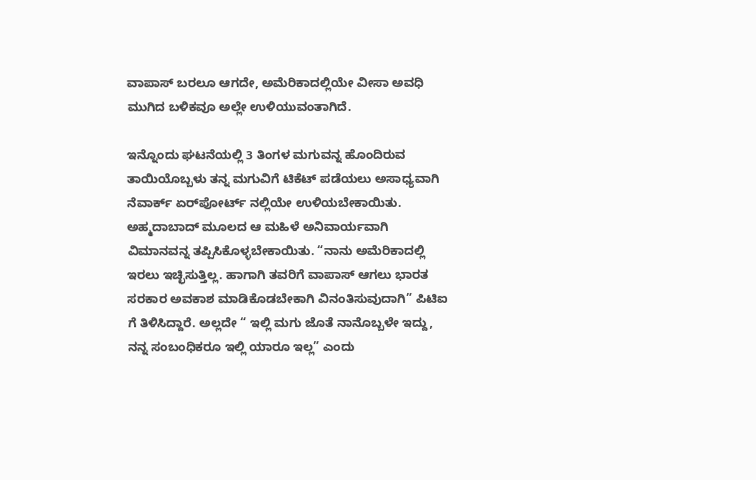ವಾಪಾಸ್‌ ಬರಲೂ ಆಗದೇ, ಅಮೆರಿಕಾದಲ್ಲಿಯೇ ವೀಸಾ ಅವಧಿ ಮುಗಿದ ಬಳಿಕವೂ ಅಲ್ಲೇ ಉಳಿಯುವಂತಾಗಿದೆ.

ಇನ್ನೊಂದು ಘಟನೆಯಲ್ಲಿ 3 ತಿಂಗಳ ಮಗುವನ್ನ ಹೊಂದಿರುವ ತಾಯಿಯೊಬ್ಬಳು ತನ್ನ ಮಗುವಿಗೆ ಟಿಕೆಟ್‌ ಪಡೆಯಲು ಅಸಾಧ್ಯವಾಗಿ ನೆವಾರ್ಕ್‌ ಏರ್‌ಪೋರ್ಟ್‌ ನಲ್ಲಿಯೇ ಉಳಿಯಬೇಕಾಯಿತು. ಅಹ್ಮದಾಬಾದ್‌ ಮೂಲದ ಆ ಮಹಿಳೆ ಅನಿವಾರ್ಯವಾಗಿ ವಿಮಾನವನ್ನ ತಪ್ಪಿಸಿಕೊಳ್ಳಬೇಕಾಯಿತು. “ನಾನು ಅಮೆರಿಕಾದಲ್ಲಿ ಇರಲು ಇಚ್ಛಿಸುತ್ತಿಲ್ಲ. ಹಾಗಾಗಿ ತವರಿಗೆ ವಾಪಾಸ್‌ ಆಗಲು ಭಾರತ ಸರಕಾರ ಅವಕಾಶ ಮಾಡಿಕೊಡಬೇಕಾಗಿ ವಿನಂತಿಸುವುದಾಗಿ” ಪಿಟಿಐ ಗೆ ತಿಳಿಸಿದ್ದಾರೆ. ಅಲ್ಲದೇ “ ಇಲ್ಲಿ ಮಗು ಜೊತೆ ನಾನೊಬ್ಬಳೇ ಇದ್ದು, ನನ್ನ ಸಂಬಂಧಿಕರೂ ಇಲ್ಲಿ ಯಾರೂ ಇಲ್ಲ” ಎಂದು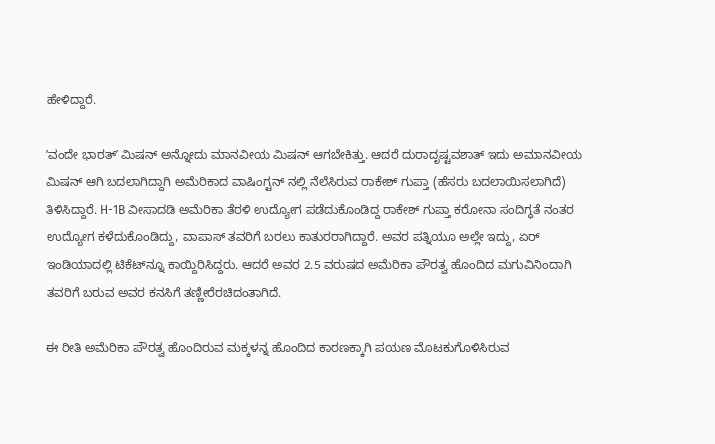ಹೇಳಿದ್ದಾರೆ.

ʼವಂದೇ ಭಾರತ್‌ʼ ಮಿಷನ್‌ ಅನ್ನೋದು ಮಾನವೀಯ ಮಿಷನ್‌ ಆಗಬೇಕಿತ್ತು. ಆದರೆ ದುರಾದೃಷ್ಟವಶಾತ್‌ ಇದು ಅಮಾನವೀಯ ಮಿಷನ್‌ ಆಗಿ ಬದಲಾಗಿದ್ದಾಗಿ ಅಮೆರಿಕಾದ ವಾಷಿಂಗ್ಟನ್‌ ನಲ್ಲಿ ನೆಲೆಸಿರುವ ರಾಕೇಶ್‌ ಗುಪ್ತಾ (ಹೆಸರು ಬದಲಾಯಿಸಲಾಗಿದೆ) ತಿಳಿಸಿದ್ದಾರೆ. H-1B ವೀಸಾದಡಿ ಅಮೆರಿಕಾ ತೆರಳಿ ಉದ್ಯೋಗ ಪಡೆದುಕೊಂಡಿದ್ದ ರಾಕೇಶ್‌ ಗುಪ್ತಾ ಕರೋನಾ ಸಂದಿಗ್ಧತೆ ನಂತರ ಉದ್ಯೋಗ ಕಳೆದುಕೊಂಡಿದ್ದು, ವಾಪಾಸ್‌ ತವರಿಗೆ ಬರಲು ಕಾತುರರಾಗಿದ್ದಾರೆ. ಅವರ ಪತ್ನಿಯೂ ಅಲ್ಲೇ ಇದ್ದು, ಏರ್‌ ಇಂಡಿಯಾದಲ್ಲಿ ಟಿಕೆಟ್‌ನ್ನೂ ಕಾಯ್ದಿರಿಸಿದ್ದರು. ಆದರೆ ಅವರ 2.5 ವರುಷದ ಅಮೆರಿಕಾ ಪೌರತ್ವ ಹೊಂದಿದ ಮಗುವಿನಿಂದಾಗಿ ತವರಿಗೆ ಬರುವ ಅವರ ಕನಸಿಗೆ ತಣ್ಣೀರೆರಚಿದಂತಾಗಿದೆ.

ಈ ರೀತಿ ಅಮೆರಿಕಾ ಪೌರತ್ವ ಹೊಂದಿರುವ ಮಕ್ಕಳನ್ನ ಹೊಂದಿದ ಕಾರಣಕ್ಕಾಗಿ ಪಯಣ ಮೊಟಕುಗೊಳಿಸಿರುವ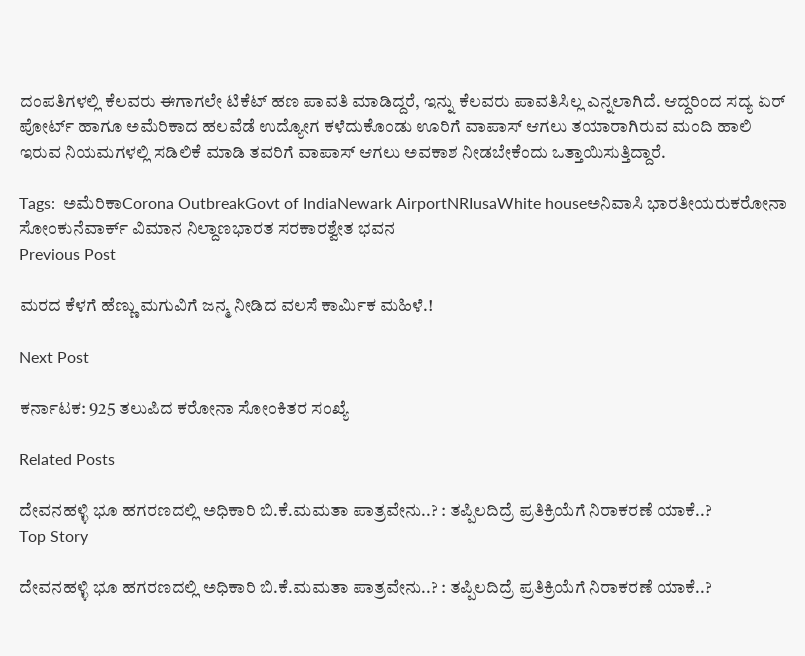ದಂಪತಿಗಳಲ್ಲಿ ಕೆಲವರು ಈಗಾಗಲೇ ಟಿಕೆಟ್‌ ಹಣ ಪಾವತಿ ಮಾಡಿದ್ದರೆ, ಇನ್ನು ಕೆಲವರು ಪಾವತಿಸಿಲ್ಲ ಎನ್ನಲಾಗಿದೆ. ಆದ್ದರಿಂದ ಸದ್ಯ ಏರ್‌ ಪೋರ್ಟ್‌ ಹಾಗೂ ಅಮೆರಿಕಾದ ಹಲವೆಡೆ ಉದ್ಯೋಗ ಕಳೆದುಕೊಂಡು ಊರಿಗೆ ವಾಪಾಸ್‌ ಆಗಲು ತಯಾರಾಗಿರುವ ಮಂದಿ ಹಾಲಿ ಇರುವ ನಿಯಮಗಳಲ್ಲಿ ಸಡಿಲಿಕೆ ಮಾಡಿ ತವರಿಗೆ ವಾಪಾಸ್‌ ಆಗಲು ಅವಕಾಶ ನೀಡಬೇಕೆಂದು ಒತ್ತಾಯಿಸುತ್ತಿದ್ದಾರೆ.

Tags:  ಅಮೆರಿಕಾCorona OutbreakGovt of IndiaNewark AirportNRIusaWhite houseಅನಿವಾಸಿ ಭಾರತೀಯರುಕರೋನಾ ಸೋಂಕುನೆವಾರ್ಕ್‌ ವಿಮಾನ ನಿಲ್ದಾಣಭಾರತ ಸರಕಾರಶ್ವೇತ ಭವನ
Previous Post

ಮರದ ಕೆಳಗೆ ಹೆಣ್ಣು ಮಗುವಿಗೆ ಜನ್ಮ ನೀಡಿದ ವಲಸೆ ಕಾರ್ಮಿಕ ಮಹಿಳೆ.!

Next Post

ಕರ್ನಾಟಕ: 925 ತಲುಪಿದ ಕರೋನಾ ಸೋಂಕಿತರ ಸಂಖ್ಯೆ

Related Posts

ದೇವನಹಳ್ಳಿ ಭೂ ಹಗರಣದಲ್ಲಿ ಅಧಿಕಾರಿ ಬಿ.ಕೆ.ಮಮತಾ ಪಾತ್ರವೇನು..? : ತಪ್ಪಿಲದಿದ್ರೆ ಪ್ರತಿಕ್ರಿಯೆಗೆ ನಿರಾಕರಣೆ ಯಾಕೆ..?
Top Story

ದೇವನಹಳ್ಳಿ ಭೂ ಹಗರಣದಲ್ಲಿ ಅಧಿಕಾರಿ ಬಿ.ಕೆ.ಮಮತಾ ಪಾತ್ರವೇನು..? : ತಪ್ಪಿಲದಿದ್ರೆ ಪ್ರತಿಕ್ರಿಯೆಗೆ ನಿರಾಕರಣೆ ಯಾಕೆ..?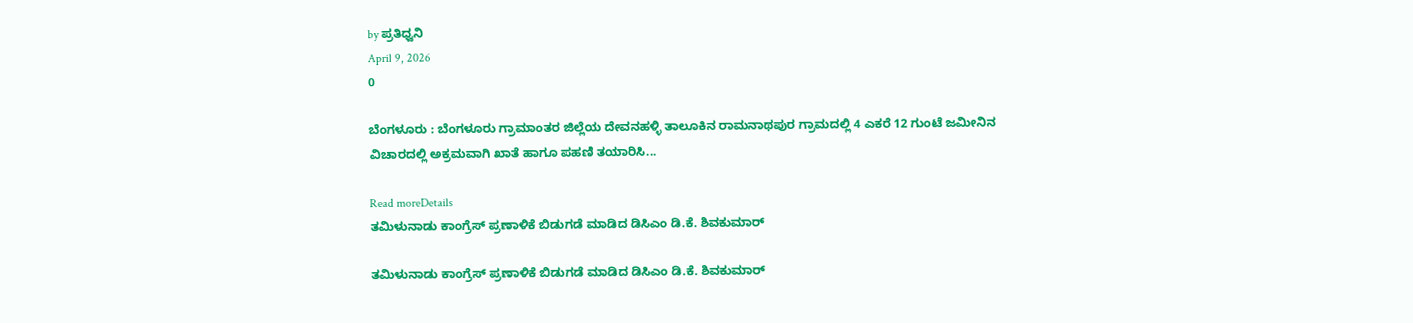by ಪ್ರತಿಧ್ವನಿ
April 9, 2026
0

ಬೆಂಗಳೂರು : ಬೆಂಗಳೂರು ಗ್ರಾಮಾಂತರ ಜಿಲ್ಲೆಯ ದೇವನಹಳ್ಳಿ ತಾಲೂಕಿನ ರಾಮನಾಥಪುರ ಗ್ರಾಮದಲ್ಲಿ 4 ಎಕರೆ 12 ಗುಂಟೆ ಜಮೀನಿನ ವಿಚಾರದಲ್ಲಿ ಅಕ್ರಮವಾಗಿ ಖಾತೆ ಹಾಗೂ ಪಹಣಿ ತಯಾರಿಸಿ...

Read moreDetails
ತಮಿಳುನಾಡು ಕಾಂಗ್ರೆಸ್ ಪ್ರಣಾಳಿಕೆ ಬಿಡುಗಡೆ ಮಾಡಿದ ಡಿಸಿಎಂ ಡಿ.ಕೆ. ಶಿವಕುಮಾರ್

ತಮಿಳುನಾಡು ಕಾಂಗ್ರೆಸ್ ಪ್ರಣಾಳಿಕೆ ಬಿಡುಗಡೆ ಮಾಡಿದ ಡಿಸಿಎಂ ಡಿ.ಕೆ. ಶಿವಕುಮಾರ್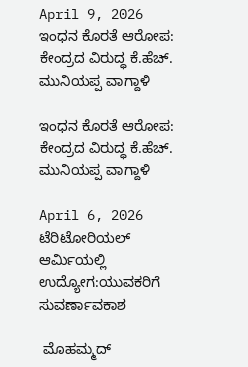April 9, 2026
ಇಂಧನ ಕೊರತೆ ಆರೋಪ: ಕೇಂದ್ರದ ವಿರುದ್ಧ ಕೆ.ಹೆಚ್. ಮುನಿಯಪ್ಪ ವಾಗ್ದಾಳಿ

ಇಂಧನ ಕೊರತೆ ಆರೋಪ: ಕೇಂದ್ರದ ವಿರುದ್ಧ ಕೆ.ಹೆಚ್. ಮುನಿಯಪ್ಪ ವಾಗ್ದಾಳಿ

April 6, 2026
ಟೆರಿಟೋರಿಯಲ್ ಆರ್ಮಿಯಲ್ಲಿ ಉದ್ಯೋಗ:ಯುವಕರಿಗೆ ಸುವರ್ಣಾವಕಾಶ

 ಮೊಹಮ್ಮದ್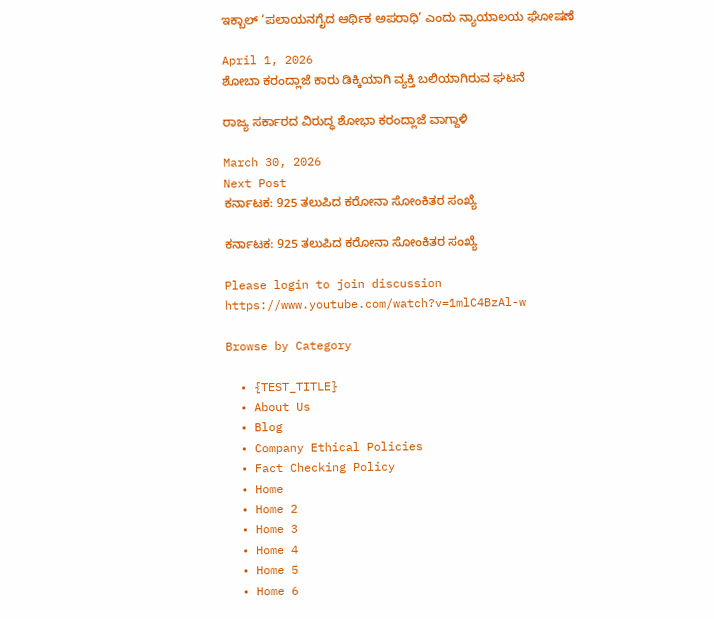ಇಕ್ಬಾಲ್ ‘ಪಲಾಯನಗೈದ ಆರ್ಥಿಕ ಅಪರಾಧಿ’ ಎಂದು ನ್ಯಾಯಾಲಯ ಘೋಷಣೆ

April 1, 2026
ಶೋಬಾ ಕರಂದ್ಲಾಜೆ ಕಾರು ಡಿಕ್ಕಿಯಾಗಿ ವ್ಯಕ್ತಿ ಬಲಿಯಾಗಿರುವ ಘಟನೆ

ರಾಜ್ಯ ಸರ್ಕಾರದ ವಿರುದ್ಧ ಶೋಭಾ ಕರಂದ್ಲಾಜೆ ವಾಗ್ದಾಳಿ

March 30, 2026
Next Post
ಕರ್ನಾಟಕ: 925 ತಲುಪಿದ ಕರೋನಾ ಸೋಂಕಿತರ ಸಂಖ್ಯೆ

ಕರ್ನಾಟಕ: 925 ತಲುಪಿದ ಕರೋನಾ ಸೋಂಕಿತರ ಸಂಖ್ಯೆ

Please login to join discussion
https://www.youtube.com/watch?v=1mlC4BzAl-w

Browse by Category

  • {TEST_TITLE}
  • About Us
  • Blog
  • Company Ethical Policies
  • Fact Checking Policy
  • Home
  • Home 2
  • Home 3
  • Home 4
  • Home 5
  • Home 6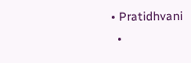• Pratidhvani
  •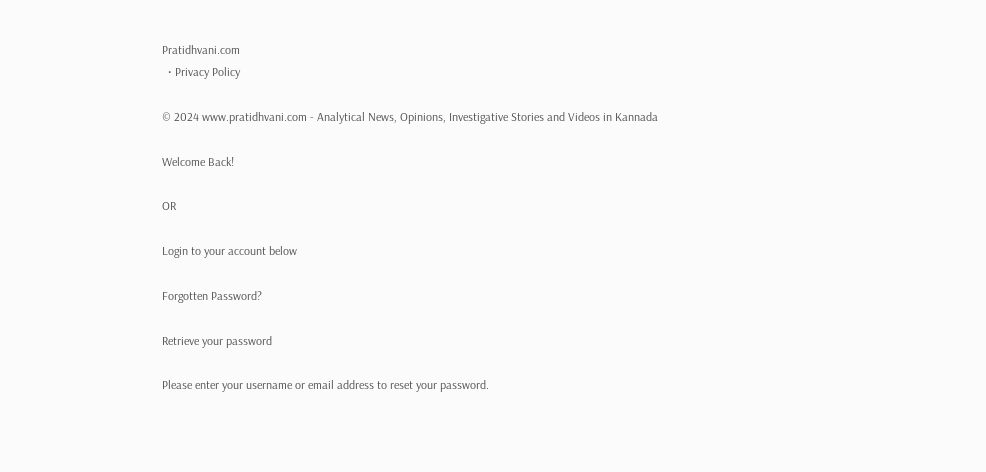Pratidhvani.com
  • Privacy Policy

© 2024 www.pratidhvani.com - Analytical News, Opinions, Investigative Stories and Videos in Kannada

Welcome Back!

OR

Login to your account below

Forgotten Password?

Retrieve your password

Please enter your username or email address to reset your password.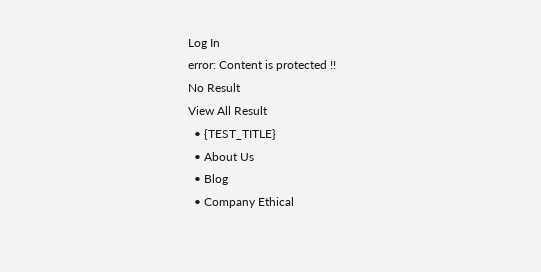Log In
error: Content is protected !!
No Result
View All Result
  • {TEST_TITLE}
  • About Us
  • Blog
  • Company Ethical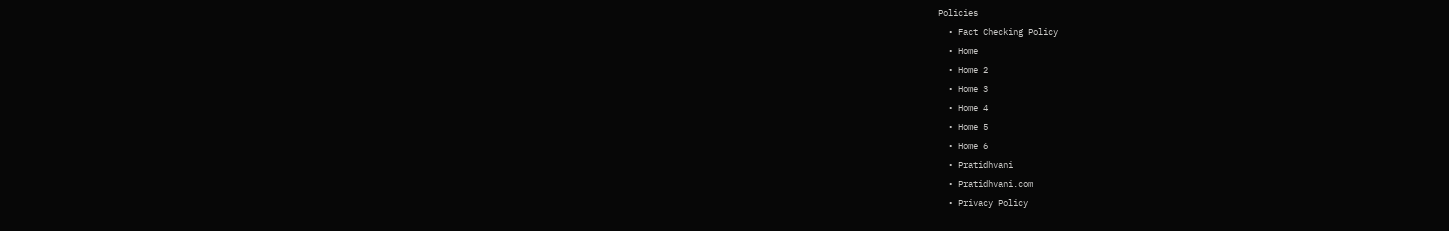Policies
  • Fact Checking Policy
  • Home
  • Home 2
  • Home 3
  • Home 4
  • Home 5
  • Home 6
  • Pratidhvani
  • Pratidhvani.com
  • Privacy Policy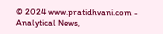© 2024 www.pratidhvani.com - Analytical News,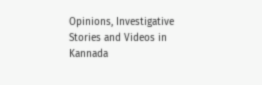Opinions, Investigative Stories and Videos in Kannada